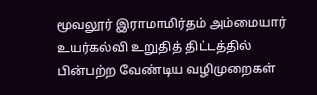மூவலூர் இராமாமிர்தம் அம்மையார் உயர்கல்வி உறுதித் திட்டத்தில் பின்பற்ற வேண்டிய வழிமுறைகள்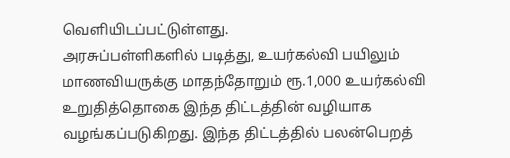வெளியிடப்பட்டுள்ளது.
அரசுப்பள்ளிகளில் படித்து, உயர்கல்வி பயிலும் மாணவியருக்கு மாதந்தோறும் ரூ.1,000 உயர்கல்வி உறுதித்தொகை இந்த திட்டத்தின் வழியாக வழங்கப்படுகிறது. இந்த திட்டத்தில் பலன்பெறத்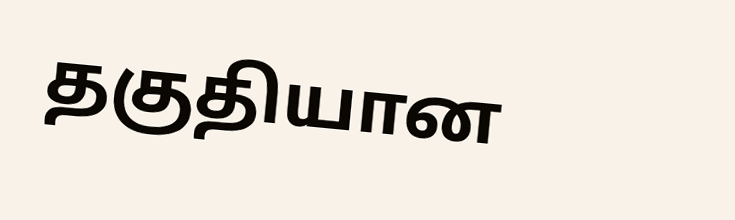தகுதியான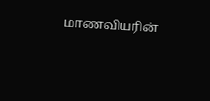மாணவியரின்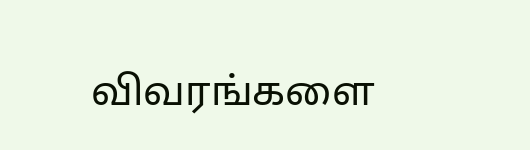விவரங்களை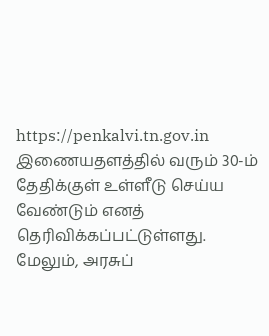https://penkalvi.tn.gov.in இணையதளத்தில் வரும் 30-ம் தேதிக்குள் உள்ளீடு செய்ய வேண்டும் எனத் தெரிவிக்கப்பட்டுள்ளது.
மேலும், அரசுப்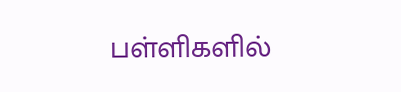பள்ளிகளில்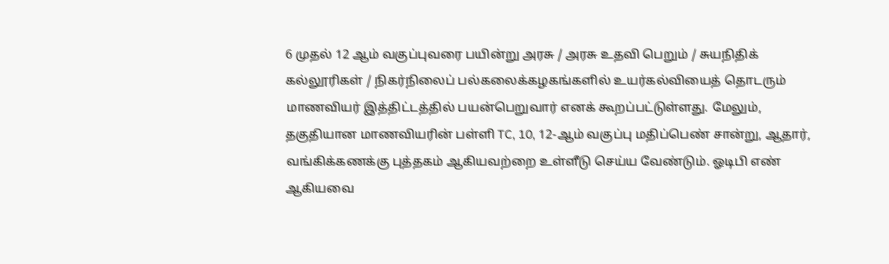6 முதல் 12 ஆம் வகுப்புவரை பயின்று அரசு / அரசு உதவி பெறும் / சுயநிதிக் கல்லூரிகள் / நிகர்நிலைப் பல்கலைக்கழகங்களில் உயர்கல்வியைத் தொடரும் மாணவியர் இத்திட்டத்தில் பயன்பெறுவார் எனக் கூறப்பட்டுள்ளது. மேலும், தகுதியான மாணவியரின் பள்ளி TC, 10, 12-ஆம் வகுப்பு மதிப்பெண் சான்று, ஆதார், வங்கிக்கணக்கு புத்தகம் ஆகியவற்றை உள்ளீடு செய்ய வேண்டும். ஓடிபி எண் ஆகியவை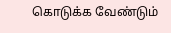கொடுக்க வேண்டும்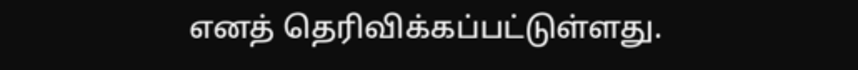எனத் தெரிவிக்கப்பட்டுள்ளது.